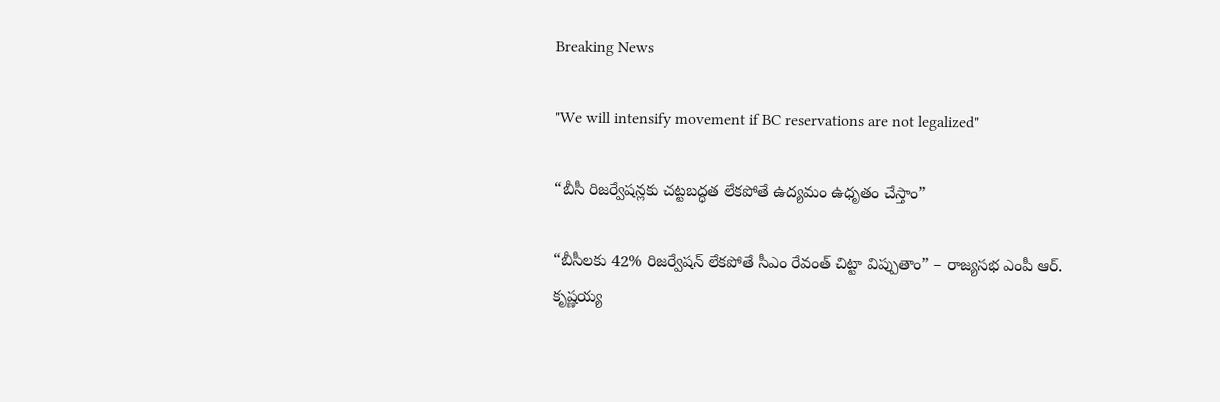Breaking News

"We will intensify movement if BC reservations are not legalized"

“బీసీ రిజర్వేషన్లకు చట్టబద్ధత లేకపోతే ఉద్యమం ఉధృతం చేస్తాం”

“బీసీలకు 42% రిజర్వేషన్ లేకపోతే సీఎం రేవంత్ చిట్టా విప్పుతాం” – రాజ్యసభ ఎంపీ ఆర్. కృష్ణయ్య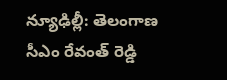న్యూఢిల్లీ: తెలంగాణ సీఎం రేవంత్ రెడ్డి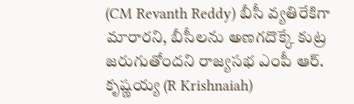(CM Revanth Reddy) బీసీ వ్యతిరేకిగా మారారని, బీసీలను అణగదొక్కే కుట్ర జరుగుతోందని రాజ్యసభ ఎంపీ ఆర్. కృష్ణయ్య (R Krishnaiah)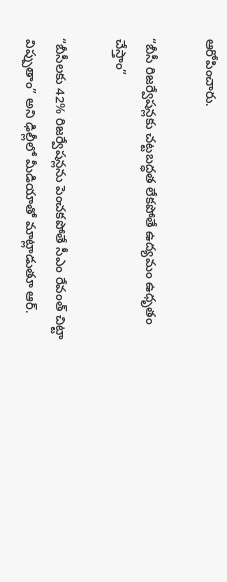ఆరోపించారు.

“బీసీ రిజర్వేషన్లకు చట్టబద్ధత లేకపోతే ఉద్యమం ఉధృతం చేస్తాం”

“బీసీలకు 42% రిజర్వేషన్లను పెంచకపోతే సీఎం రేవంత్ చిట్టా విప్పుతాం” అని ఢిల్లీలో మీడియాతో మాట్లాడుతూ ఆర్.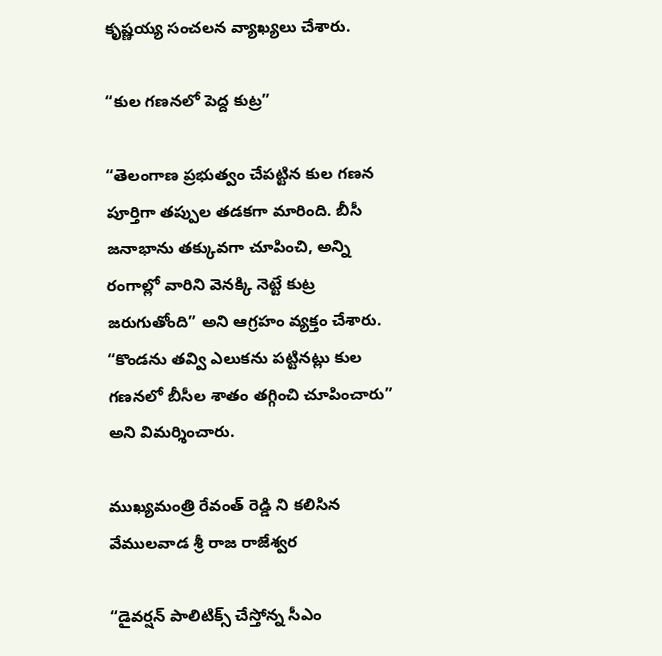కృష్ణయ్య సంచలన వ్యాఖ్యలు చేశారు.

“కుల గణనలో పెద్ద కుట్ర”

“తెలంగాణ ప్రభుత్వం చేపట్టిన కుల గణన పూర్తిగా తప్పుల తడకగా మారింది. బీసీ జనాభాను తక్కువగా చూపించి, అన్ని రంగాల్లో వారిని వెనక్కి నెట్టే కుట్ర జరుగుతోంది” అని ఆగ్రహం వ్యక్తం చేశారు. “కొండను తవ్వి ఎలుకను పట్టినట్లు కుల గణనలో బీసీల శాతం తగ్గించి చూపించారు” అని విమర్శించారు.

ముఖ్యమంత్రి రేవంత్ రెడ్డి ని కలిసిన వేములవాడ శ్రీ రాజ రాజేశ్వర

“డైవర్షన్ పాలిటిక్స్ చేస్తోన్న సీఎం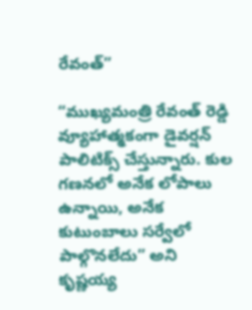రేవంత్”

“ముఖ్యమంత్రి రేవంత్ రెడ్డి వ్యూహాత్మకంగా డైవర్షన్ పాలిటిక్స్ చేస్తున్నారు. కుల గణనలో అనేక లోపాలు ఉన్నాయి, అనేక కుటుంబాలు సర్వేలో పాల్గొనలేదు” అని కృష్ణయ్య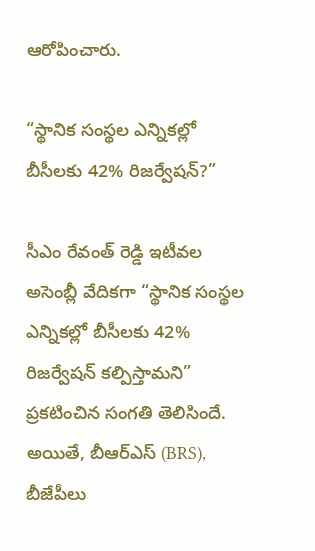ఆరోపించారు.

“స్థానిక సంస్థల ఎన్నికల్లో బీసీలకు 42% రిజర్వేషన్?”

సీఎం రేవంత్ రెడ్డి ఇటీవల అసెంబ్లీ వేదికగా “స్థానిక సంస్థల ఎన్నికల్లో బీసీలకు 42% రిజర్వేషన్ కల్పిస్తామని” ప్రకటించిన సంగతి తెలిసిందే. అయితే, బీఆర్ఎస్ (BRS), బీజేపీలు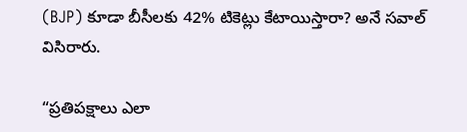(BJP) కూడా బీసీలకు 42% టికెట్లు కేటాయిస్తారా? అనే సవాల్ విసిరారు.

“ప్రతిపక్షాలు ఎలా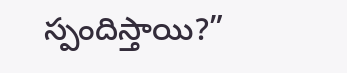స్పందిస్తాయి?”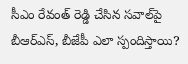సీఎం రేవంత్ రెడ్డి చేసిన సవాల్‌పై బీఆర్ఎస్, బీజేపీ ఎలా స్పందిస్తాయి?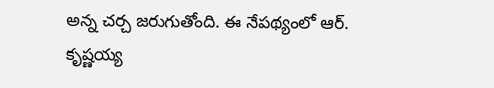అన్న చర్చ జరుగుతోంది. ఈ నేపథ్యంలో ఆర్. కృష్ణయ్య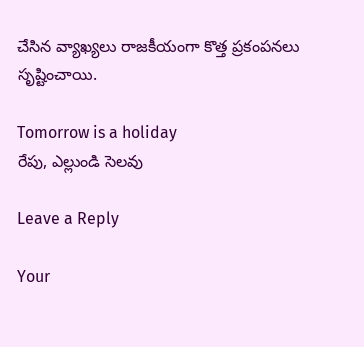చేసిన వ్యాఖ్యలు రాజకీయంగా కొత్త ప్రకంపనలు సృష్టించాయి.

Tomorrow is a holiday
రేపు, ఎల్లుండి సెలవు

Leave a Reply

Your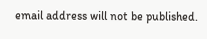email address will not be published.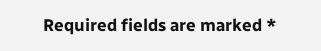Required fields are marked *